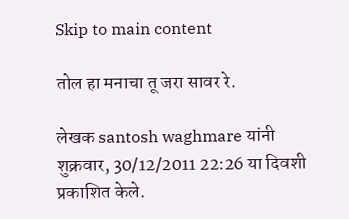Skip to main content

तोल हा मनाचा तू जरा सावर रे.

लेखक santosh waghmare यांनी शुक्रवार, 30/12/2011 22:26 या दिवशी प्रकाशित केले.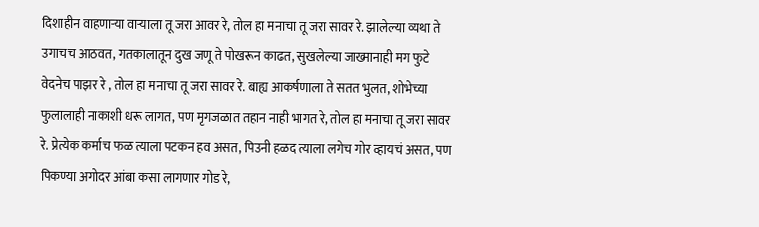दिशाहीन वाहणाऱ्या वाऱ्याला तू जरा आवर रे, तोल हा मनाचा तू जरा सावर रे. झालेल्या व्यथा ते उगाचच आठवत, गतकालातून दुख जणू ते पोखरून काढत, सुखलेल्या जाख्मानाही मग फुटे वेदनेच पाझर रे , तोल हा मनाचा तू जरा सावर रे. बाह्य आकर्षणाला ते सतत भुलत, शोभेच्या फुलालाही नाकाशी धरू लागत, पण मृगजळात तहान नाही भागत रे, तोल हा मनाचा तू जरा सावर रे. प्रेत्येक कर्माच फळ त्याला पटकन हव असत, पिउनी हळद त्याला लगेच गोर व्हायचं असत, पण पिकण्या अगोदर आंबा कसा लागणार गोड रे,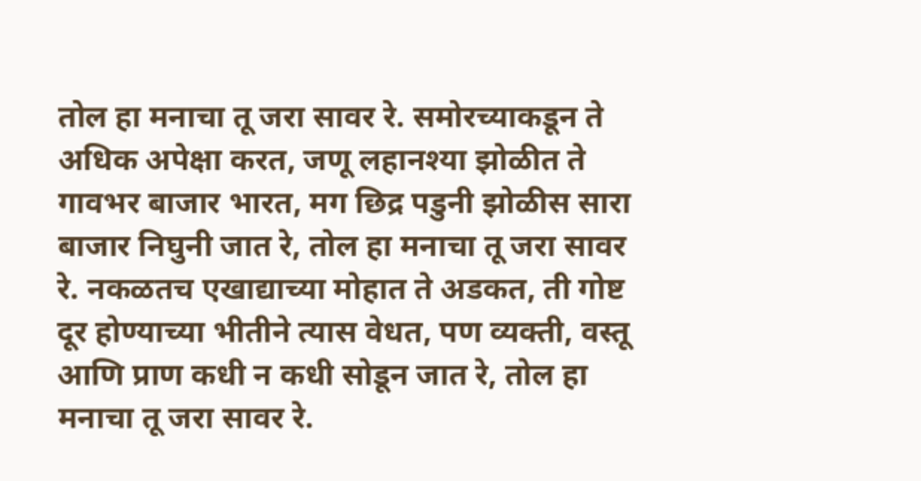तोल हा मनाचा तू जरा सावर रे. समोरच्याकडून ते अधिक अपेक्षा करत, जणू लहानश्या झोळीत ते गावभर बाजार भारत, मग छिद्र पडुनी झोळीस सारा बाजार निघुनी जात रे, तोल हा मनाचा तू जरा सावर रे. नकळतच एखाद्याच्या मोहात ते अडकत, ती गोष्ट दूर होण्याच्या भीतीने त्यास वेधत, पण व्यक्ती, वस्तू आणि प्राण कधी न कधी सोडून जात रे, तोल हा मनाचा तू जरा सावर रे.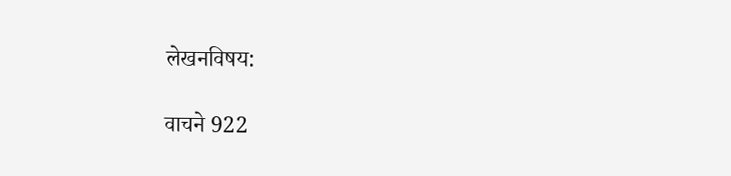लेखनविषय:

वाचने 922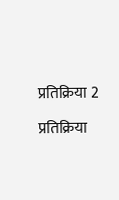प्रतिक्रिया 2

प्रतिक्रिया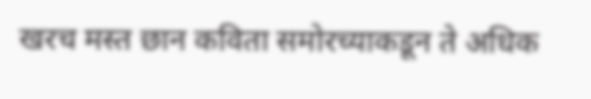खरच मस्त छान कविता समोरच्याकडून ते अधिक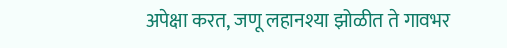अपेक्षा करत, जणू लहानश्या झोळीत ते गावभर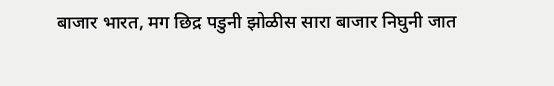बाजार भारत, मग छिद्र पडुनी झोळीस सारा बाजार निघुनी जात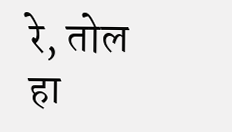रे, तोल हा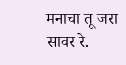मनाचा तू जरा सावर रे.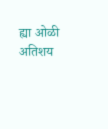ह्या ओळी अतिशय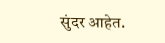सुंदर आहेत.